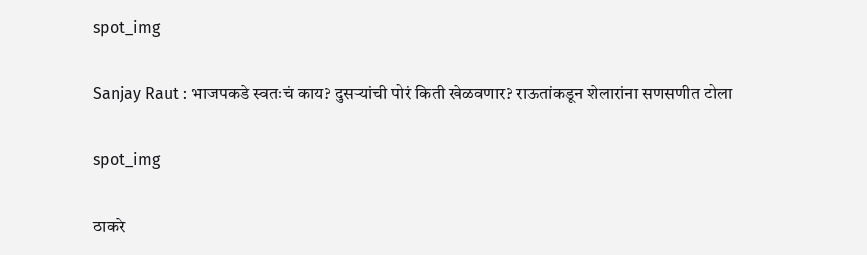spot_img

Sanjay Raut : भाजपकडे स्वतःचं काय? दुसऱ्यांची पोरं किती खेळवणार? राऊतांकडून शेलारांना सणसणीत टोला

spot_img

ठाकरे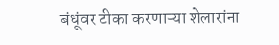बंधूंवर टीका करणाऱ्या शेलारांना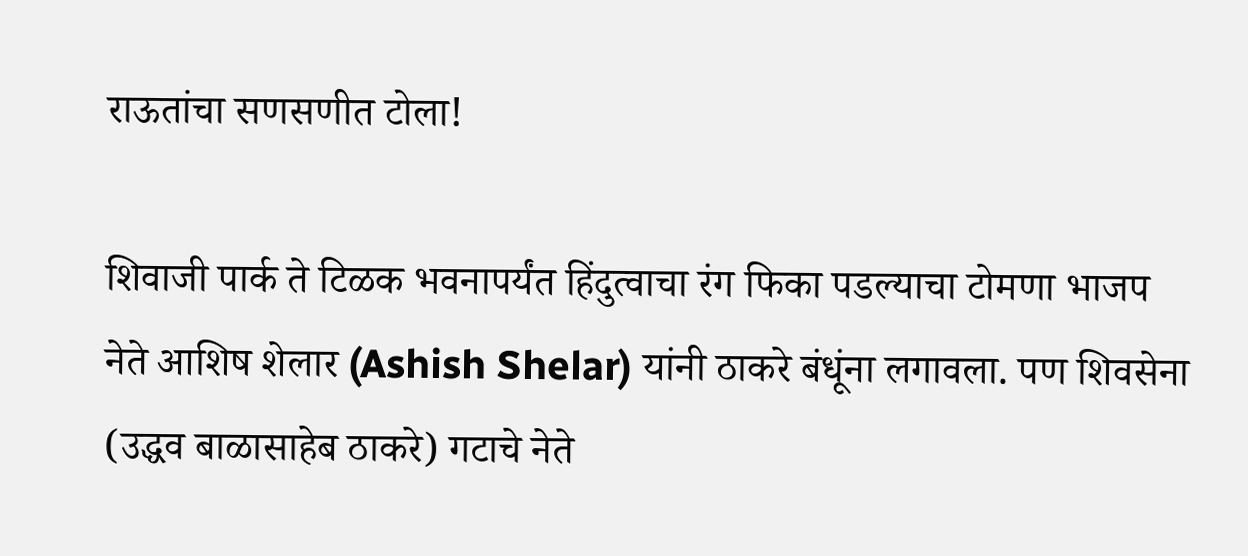राऊतांचा सणसणीत टोला!

शिवाजी पार्क ते टिळक भवनापर्यंत हिंदुत्वाचा रंग फिका पडल्याचा टोमणा भाजप नेते आशिष शेलार (Ashish Shelar) यांनी ठाकरे बंधूंना लगावला. पण शिवसेना (उद्धव बाळासाहेब ठाकरे) गटाचे नेते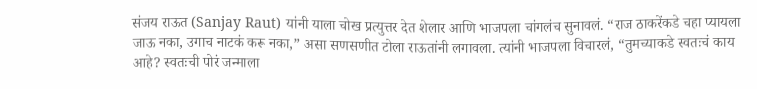संजय राऊत (Sanjay Raut) यांनी याला चोख प्रत्युत्तर देत शेलार आणि भाजपला चांगलंच सुनावलं. “राज ठाकरेंकडे चहा प्यायला जाऊ नका, उगाच नाटकं करू नका,” असा सणसणीत टोला राऊतांनी लगावला. त्यांनी भाजपला विचारलं, “तुमच्याकडे स्वतःचं काय आहे? स्वतःची पोरं जन्माला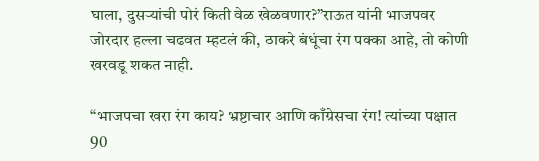घाला, दुसऱ्यांची पोरं किती वेळ खेळवणार?”राऊत यांनी भाजपवर जोरदार हल्ला चढवत म्हटलं की, ठाकरे बंधूंचा रंग पक्का आहे, तो कोणी खरवडू शकत नाही.

“भाजपचा खरा रंग काय? भ्रष्टाचार आणि काँग्रेसचा रंग! त्यांच्या पक्षात 90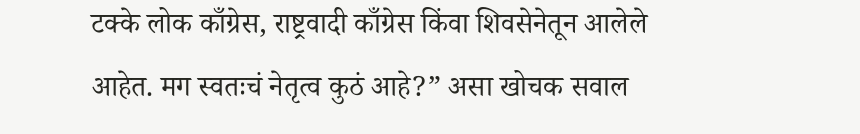टक्के लोक काँग्रेस, राष्ट्रवादी काँग्रेस किंवा शिवसेनेतून आलेले आहेत. मग स्वतःचं नेतृत्व कुठं आहे?” असा खोचक सवाल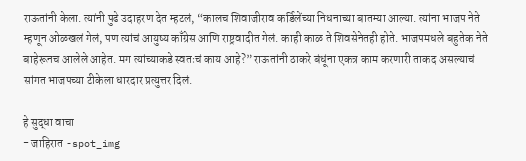राऊतांनी केला. त्यांनी पुढे उदाहरण देत म्हटलं, “कालच शिवाजीराव कर्डिलेंच्या निधनाच्या बातम्या आल्या. त्यांना भाजप नेते म्हणून ओळखलं गेलं, पण त्यांचं आयुष्य काँग्रेस आणि राष्ट्रवादीत गेलं. काही काळ ते शिवसेनेतही होते. भाजपमधले बहुतेक नेते बाहेरूनच आलेले आहेत. मग त्यांच्याकडे स्वतःचं काय आहे?” राऊतांनी ठाकरे बंधूंना एकत्र काम करणारी ताकद असल्याचं सांगत भाजपच्या टीकेला धारदार प्रत्युत्तर दिलं.

हे सुद्धा वाचा
- जाहिरात -spot_img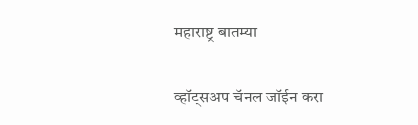महाराष्ट्र बातम्या

व्हॉट्सअप चॅनल जॉईन करा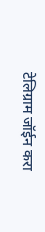टेलिग्राम जॉईन करा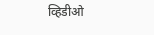व्हिडीओ